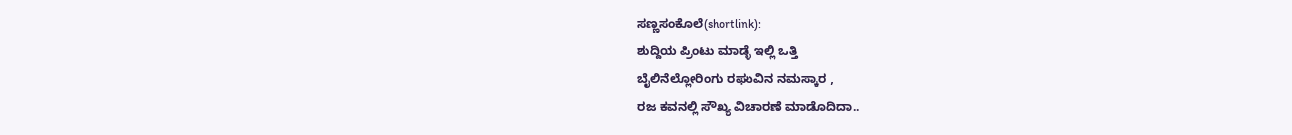ಸಣ್ಣಸಂಕೊಲೆ(shortlink):
ಶುದ್ದಿಯ ಪ್ರಿಂಟು ಮಾಡ್ಳೆ ಇಲ್ಲಿ ಒತ್ತಿ
ಬೈಲಿನೆಲ್ಲೋರಿಂಗು ರಘುವಿನ ನಮಸ್ಕಾರ ,
ರಜ ಕವನಲ್ಲಿ ಸೌಖ್ಯ ವಿಚಾರಣೆ ಮಾಡೊದಿದಾ..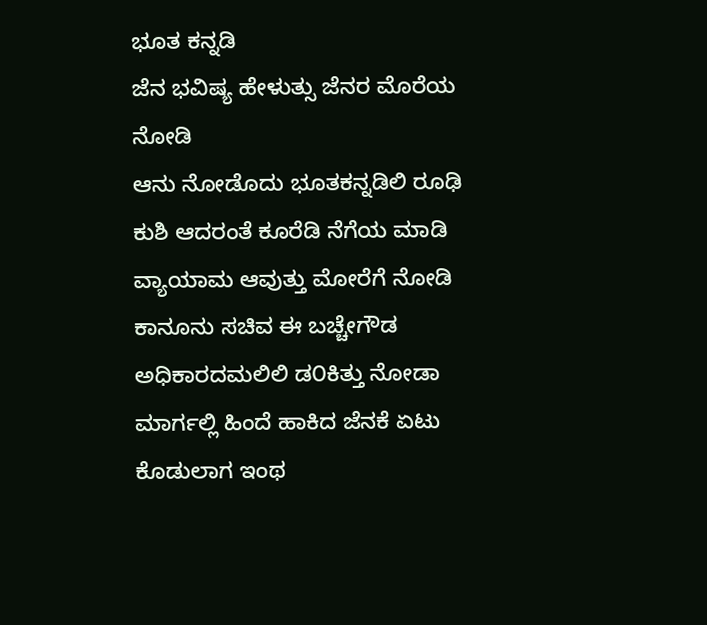ಭೂತ ಕನ್ನಡಿ
ಜೆನ ಭವಿಷ್ಯ ಹೇಳುತ್ಸು ಜೆನರ ಮೊರೆಯ ನೋಡಿ
ಆನು ನೋಡೊದು ಭೂತಕನ್ನಡಿಲಿ ರೂಢಿ
ಕುಶಿ ಆದರಂತೆ ಕೂರೆಡಿ ನೆಗೆಯ ಮಾಡಿ
ವ್ಯಾಯಾಮ ಆವುತ್ತು ಮೋರೆಗೆ ನೋಡಿ
ಕಾನೂನು ಸಚಿವ ಈ ಬಚ್ಚೇಗೌಡ
ಅಧಿಕಾರದಮಲಿಲಿ ಡ೦ಕಿತ್ತು ನೋಡಾ
ಮಾರ್ಗಲ್ಲಿ ಹಿಂದೆ ಹಾಕಿದ ಜೆನಕೆ ಏಟು
ಕೊಡುಲಾಗ ಇಂಥ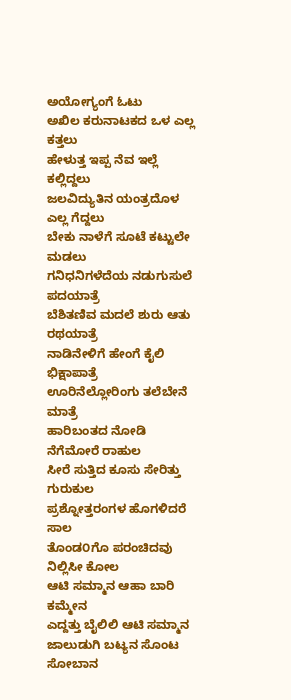ಅಯೋಗ್ಯಂಗೆ ಓಟು
ಅಖಿಲ ಕರುನಾಟಕದ ಒಳ ಎಲ್ಲ ಕತ್ತಲು
ಹೇಳುತ್ತ ಇಪ್ಪ ನೆವ ಇಲ್ಲೆ ಕಲ್ಲಿದ್ದಲು
ಜಲವಿದ್ಯುತಿನ ಯಂತ್ರದೊಳ ಎಲ್ಲ ಗೆದ್ದಲು
ಬೇಕು ನಾಳೆಗೆ ಸೂಟೆ ಕಟ್ಟುಲೇ ಮಡಲು
ಗನಿಧನಿಗಳೆದೆಯ ನಡುಗುಸುಲೆ ಪದಯಾತ್ರೆ
ಬೆಶಿತಣಿವ ಮದಲೆ ಶುರು ಆತು ರಥಯಾತ್ರೆ
ನಾಡಿನೇಳಿಗೆ ಹೇಂಗೆ ಕೈಲಿ ಭಿಕ್ಷಾಪಾತ್ರೆ
ಊರಿನೆಲ್ಲೋರಿಂಗು ತಲೆಬೇನೆ ಮಾತ್ರೆ
ಹಾರಿಬಂತದ ನೋಡಿ ನೆಗೆಮೋರೆ ರಾಹುಲ
ಸೀರೆ ಸುತ್ತಿದ ಕೂಸು ಸೇರಿತ್ತು ಗುರುಕುಲ
ಪ್ರಶ್ನೋತ್ತರಂಗಳ ಹೊಗಳಿದರೆ ಸಾಲ
ತೊಂಡ೦ಗೊ ಪರಂಚಿದವು ನಿಲ್ಲಿಸೀ ಕೋಲ
ಆಟಿ ಸಮ್ಮಾನ ಆಹಾ ಬಾರಿ ಕಮ್ಮೇನ
ಎದ್ದತ್ತು ಬೈಲಿಲಿ ಆಟಿ ಸಮ್ಮಾನ
ಜಾಲುಡುಗಿ ಬಟ್ಯನ ಸೊಂಟ ಸೋಬಾನ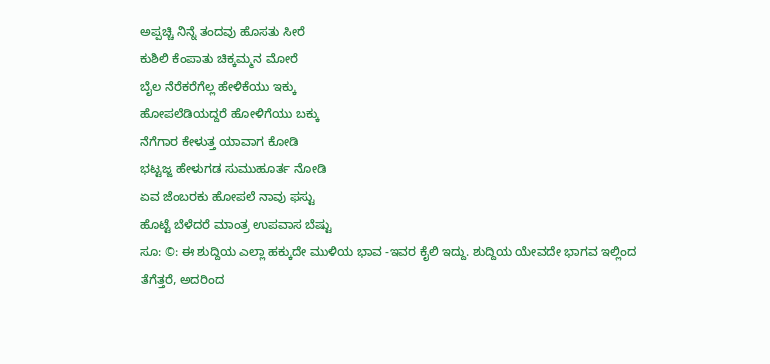ಅಪ್ಪಚ್ಚಿ ನಿನ್ನೆ ತಂದವು ಹೊಸತು ಸೀರೆ
ಕುಶಿಲಿ ಕೆಂಪಾತು ಚಿಕ್ಕಮ್ಮನ ಮೋರೆ
ಬೈಲ ನೆರೆಕರೆಗೆಲ್ಲ ಹೇಳಿಕೆಯು ಇಕ್ಕು
ಹೋಪಲೆಡಿಯದ್ದರೆ ಹೋಳಿಗೆಯು ಬಕ್ಕು
ನೆಗೆಗಾರ ಕೇಳುತ್ತ ಯಾವಾಗ ಕೋಡಿ
ಭಟ್ಟಜ್ಜ ಹೇಳುಗಡ ಸುಮುಹೂರ್ತ ನೋಡಿ
ಏವ ಜೆಂಬರಕು ಹೋಪಲೆ ನಾವು ಫಸ್ಟು
ಹೊಟ್ಟೆ ಬೆಳೆದರೆ ಮಾಂತ್ರ ಉಪವಾಸ ಬೆಷ್ಟು
ಸೂ: ©: ಈ ಶುದ್ದಿಯ ಎಲ್ಲಾ ಹಕ್ಕುದೇ ಮುಳಿಯ ಭಾವ -ಇವರ ಕೈಲಿ ಇದ್ದು. ಶುದ್ದಿಯ ಯೇವದೇ ಭಾಗವ ಇಲ್ಲಿಂದ ತೆಗೆತ್ತರೆ, ಅದರಿಂದ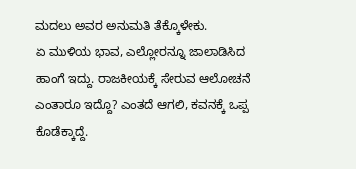ಮದಲು ಅವರ ಅನುಮತಿ ತೆಕ್ಕೊಳೇಕು.
ಏ ಮುಳಿಯ ಭಾವ, ಎಲ್ಲೋರನ್ನೂ ಜಾಲಾಡಿಸಿದ ಹಾಂಗೆ ಇದ್ದು. ರಾಜಕೀಯಕ್ಕೆ ಸೇರುವ ಆಲೋಚನೆ ಎಂತಾರೂ ಇದ್ದೊ? ಎಂತದೆ ಆಗಲಿ, ಕವನಕ್ಕೆ ಒಪ್ಪ ಕೊಡೆಕ್ಕಾದ್ದೆ.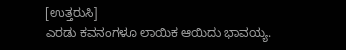[ಉತ್ತರುಸಿ]
ಎರಡು ಕವನಂಗಳೂ ಲಾಯಿಕ ಆಯಿದು ಭಾವಯ್ಯ.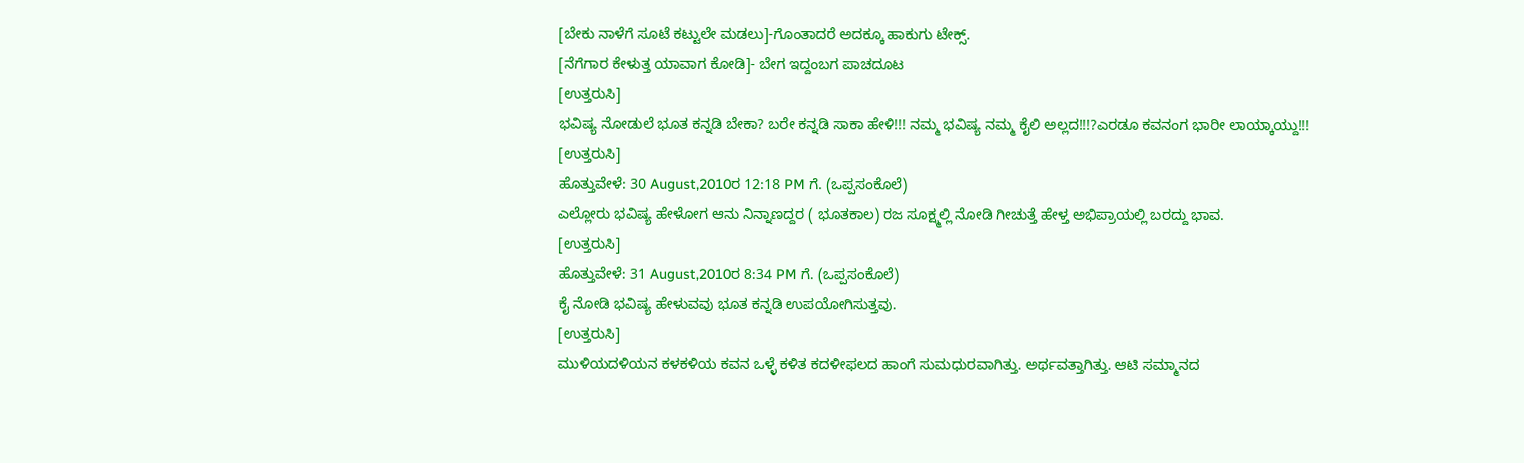[ಬೇಕು ನಾಳೆಗೆ ಸೂಟೆ ಕಟ್ಟುಲೇ ಮಡಲು]-ಗೊಂತಾದರೆ ಅದಕ್ಕೂ ಹಾಕುಗು ಟೇಕ್ಸ್.
[ನೆಗೆಗಾರ ಕೇಳುತ್ತ ಯಾವಾಗ ಕೋಡಿ]- ಬೇಗ ಇದ್ದಂಬಗ ಪಾಚದೂಟ
[ಉತ್ತರುಸಿ]
ಭವಿಷ್ಯ ನೋಡುಲೆ ಭೂತ ಕನ್ನಡಿ ಬೇಕಾ? ಬರೇ ಕನ್ನಡಿ ಸಾಕಾ ಹೇಳಿ!!! ನಮ್ಮ ಭವಿಷ್ಯ ನಮ್ಮ ಕೈಲಿ ಅಲ್ಲದ!!!?ಎರಡೂ ಕವನಂಗ ಭಾರೀ ಲಾಯ್ಕಾಯ್ದು!!!
[ಉತ್ತರುಸಿ]
ಹೊತ್ತುವೇಳೆ: 30 August,2010ರ 12:18 PM ಗೆ. (ಒಪ್ಪಸಂಕೊಲೆ)
ಎಲ್ಲೋರು ಭವಿಷ್ಯ ಹೇಳೋಗ ಆನು ನಿನ್ನಾಣದ್ದರ ( ಭೂತಕಾಲ) ರಜ ಸೂಕ್ಷ್ಮಲ್ಲಿ ನೋಡಿ ಗೀಚುತ್ತೆ ಹೇಳ್ತ ಅಭಿಪ್ರಾಯಲ್ಲಿ ಬರದ್ದು ಭಾವ.
[ಉತ್ತರುಸಿ]
ಹೊತ್ತುವೇಳೆ: 31 August,2010ರ 8:34 PM ಗೆ. (ಒಪ್ಪಸಂಕೊಲೆ)
ಕೈ ನೋಡಿ ಭವಿಷ್ಯ ಹೇಳುವವು ಭೂತ ಕನ್ನಡಿ ಉಪಯೋಗಿಸುತ್ತವು.
[ಉತ್ತರುಸಿ]
ಮುಳಿಯದಳಿಯನ ಕಳಕಳಿಯ ಕವನ ಒಳ್ಳೆ ಕಳಿತ ಕದಳೀಫಲದ ಹಾಂಗೆ ಸುಮಧುರವಾಗಿತ್ತು. ಅರ್ಥವತ್ತಾಗಿತ್ತು. ಆಟಿ ಸಮ್ಮಾನದ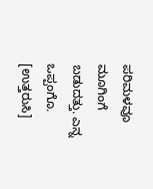ಪರಿಮಳವೂ ಮೂಗಿಂಗೆ ಬಡುದತ್ತು. ಎನ್ನ ಒಪ್ಪಂಗೊ.
[ಉತ್ತರುಸಿ]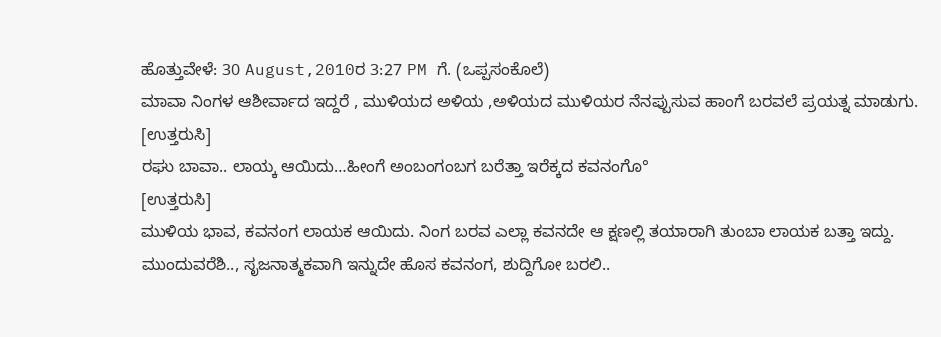ಹೊತ್ತುವೇಳೆ: 30 August,2010ರ 3:27 PM ಗೆ. (ಒಪ್ಪಸಂಕೊಲೆ)
ಮಾವಾ ನಿಂಗಳ ಆಶೀರ್ವಾದ ಇದ್ದರೆ , ಮುಳಿಯದ ಅಳಿಯ ,ಅಳಿಯದ ಮುಳಿಯರ ನೆನಪ್ಪುಸುವ ಹಾಂಗೆ ಬರವಲೆ ಪ್ರಯತ್ನ ಮಾಡುಗು.
[ಉತ್ತರುಸಿ]
ರಘು ಬಾವಾ.. ಲಾಯ್ಕ ಆಯಿದು…ಹೀಂಗೆ ಅಂಬಂಗಂಬಗ ಬರೆತ್ತಾ ಇರೆಕ್ಕದ ಕವನಂಗೊ°
[ಉತ್ತರುಸಿ]
ಮುಳಿಯ ಭಾವ, ಕವನಂಗ ಲಾಯಕ ಆಯಿದು. ನಿಂಗ ಬರವ ಎಲ್ಲಾ ಕವನದೇ ಆ ಕ್ಷಣಲ್ಲಿ ತಯಾರಾಗಿ ತುಂಬಾ ಲಾಯಕ ಬತ್ತಾ ಇದ್ದು.
ಮುಂದುವರೆಶಿ.., ಸೃಜನಾತ್ಮಕವಾಗಿ ಇನ್ನುದೇ ಹೊಸ ಕವನಂಗ, ಶುದ್ದಿಗೋ ಬರಲಿ..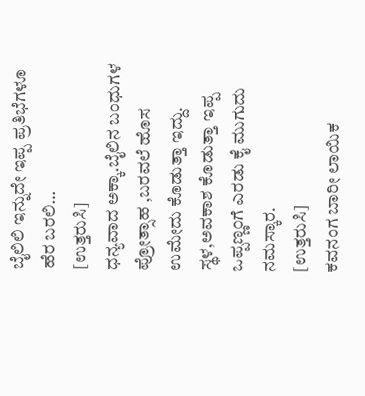ಬೈಲಿಲಿ ಇನ್ನುದೇ ಇಪ್ಪ ಪ್ರತಿಭೆಗಳೂ ಹೆರ ಬರಲಿ…
[ಉತ್ತರುಸಿ]
ಧನ್ಯವಾದ ಅಕ್ಕಾ.ಬೈಲಿನ ಬಂಧುಗಳ ಪ್ರೋತ್ಸಾಹ ,ಬರವಲೆ ಹೊಸ ಉಮೇದು ಕೊಡುತ್ತಾ ಇದ್ದು.
ಸ್ಥಳ,ಅವಕಾಶ ಕೊಡುತ್ತಾ ಇಪ್ಪ ಒಪ್ಪಣ್ಣ೦ಗೆ ಎರಡು ಕೈ ಮುಗುದು ನಮಸ್ಕಾರ.
[ಉತ್ತರುಸಿ]
ಕವನಂಗ ಬಾರೀ ಲಾಯಿಕ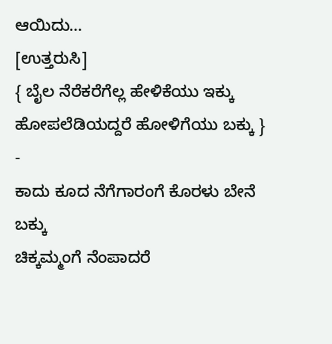ಆಯಿದು…
[ಉತ್ತರುಸಿ]
{ ಬೈಲ ನೆರೆಕರೆಗೆಲ್ಲ ಹೇಳಿಕೆಯು ಇಕ್ಕು
ಹೋಪಲೆಡಿಯದ್ದರೆ ಹೋಳಿಗೆಯು ಬಕ್ಕು }
-
ಕಾದು ಕೂದ ನೆಗೆಗಾರಂಗೆ ಕೊರಳು ಬೇನೆ ಬಕ್ಕು
ಚಿಕ್ಕಮ್ಮಂಗೆ ನೆಂಪಾದರೆ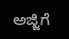ಅಜ್ಜಿಗೆ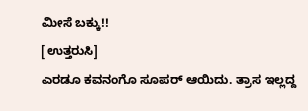ಮೀಸೆ ಬಕ್ಕು!!
[ಉತ್ತರುಸಿ]
ಎರಡೂ ಕವನಂಗೊ ಸೂಪರ್ ಆಯಿದು. ತ್ರಾಸ ಇಲ್ಲದ್ದ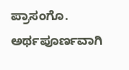ಪ್ರಾಸಂಗೊ. ಅರ್ಥಪೂರ್ಣವಾಗಿ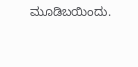ಮೂಡಿಬಯಿಂದು.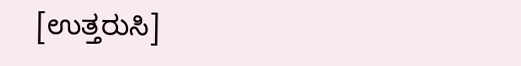[ಉತ್ತರುಸಿ]